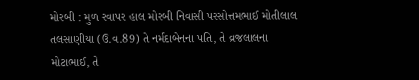મોરબી : મુળ રવાપર હાલ મોરબી નિવાસી પરસોત્તમભાઈ મોતીલાલ તલસાણીયા (ઉ.વ.89) તે નર્મદાબેનના પતિ, તે વ્રજલાલના મોટાભાઈ, તે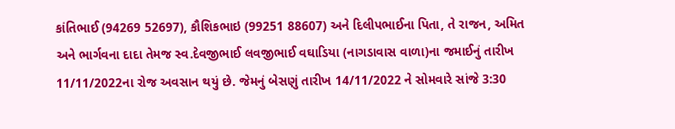કાંતિભાઈ (94269 52697), કૌશિકભાઇ (99251 88607) અને દિલીપભાઈના પિતા, તે રાજન, અમિત અને ભાર્ગવના દાદા તેમજ સ્વ.દેવજીભાઈ લવજીભાઈ વઘાડિયા (નાગડાવાસ વાળા)ના જમાઈનું તારીખ 11/11/2022ના રોજ અવસાન થયું છે. જેમનું બેસણું તારીખ 14/11/2022 ને સોમવારે સાંજે 3:30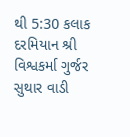થી 5:30 કલાક દરમિયાન શ્રી વિશ્વકર્મા ગુર્જર સુથાર વાડી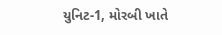યુનિટ-1, મોરબી ખાતે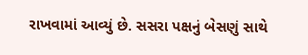રાખવામાં આવ્યું છે. સસરા પક્ષનું બેસણું સાથે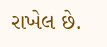રાખેલ છે.